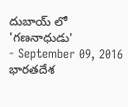దుబాయ్ లో 'గణనాధుడు'
- September 09, 2016
భారతదేశ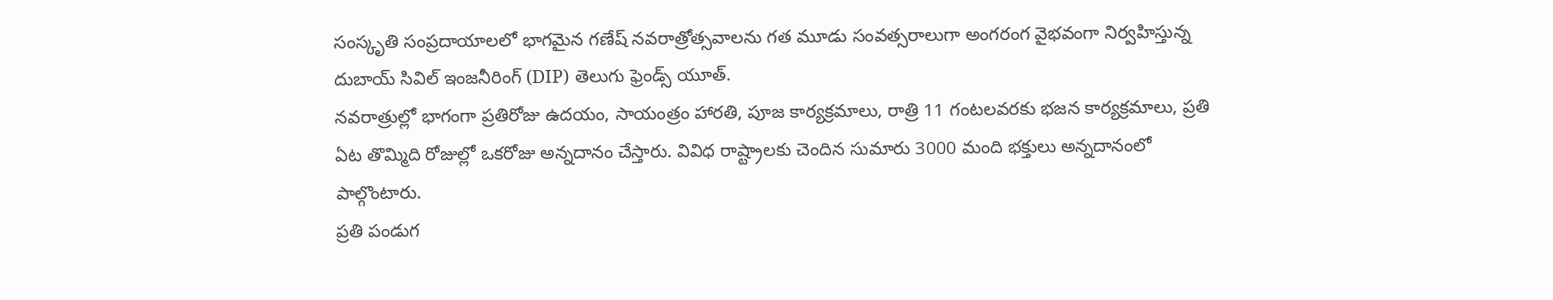సంస్కృతి సంప్రదాయాలలో భాగమైన గణేష్ నవరాత్రోత్సవాలను గత మూడు సంవత్సరాలుగా అంగరంగ వైభవంగా నిర్వహిస్తున్న దుబాయ్ సివిల్ ఇంజనీరింగ్ (DIP) తెలుగు ఫ్రెండ్స్ యూత్.
నవరాత్రుల్లో భాగంగా ప్రతిరోజు ఉదయం, సాయంత్రం హారతి, పూజ కార్యక్రమాలు, రాత్రి 11 గంటలవరకు భజన కార్యక్రమాలు, ప్రతి ఏట తొమ్మిది రోజుల్లో ఒకరోజు అన్నదానం చేస్తారు. వివిధ రాష్ట్రాలకు చెందిన సుమారు 3000 మంది భక్తులు అన్నదానంలో పాల్గొంటారు.
ప్రతి పండుగ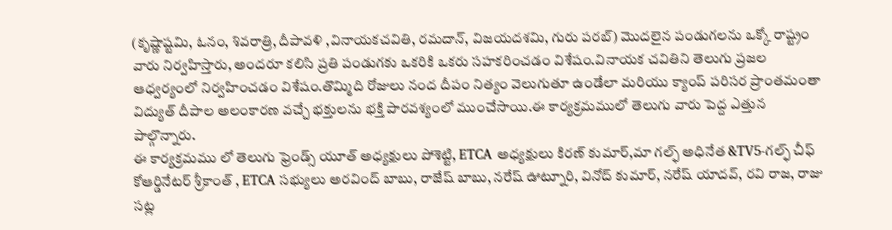(కృష్ణాష్టమి, ఓనం, శివరాత్రి, దీపావళి ,వినాయకచవితి, రమదాన్, విజయదశమి, గురు పరబ్) మొదలైన పండుగలను ఒక్కో రాష్ట్రం వారు నిర్వహిస్తారు, అందరూ కలిసి ప్రతి పండుగకు ఒకరికి ఒకరు సహకరించడం విశేషం.వినాయక చవితిని తెలుగు ప్రజల ఆధ్వర్యంలో నిర్వహించడం విశేషం.తొమ్మిది రోజులు నంద దీపం నిత్యం వెలుగుతూ ఉండేలా మరియు క్యాంప్ పరిసర ప్రాంతమంతా విద్యుత్ దీపాల అలంకారణ వచ్చే భక్తులను భక్తి పారవశ్యంలో ముంచేసాయి.ఈ కార్యక్రమములో తెలుగు వారు పెద్ద ఎత్తున పాల్గొన్నారు.
ఈ కార్యక్రమము లో తెలుగు ఫ్రెండ్స్ యూత్ అధ్యక్షులు పోశెట్టి, ETCA అధ్యక్షులు కిరణ్ కుమార్,మా గల్ఫ్ అధినేత &TV5-గల్ఫ్ చీఫ్ కోఆర్డినేటర్ శ్రీకాంత్ , ETCA సభ్యులు అరవింద్ బాబు, రాజేష్ బాబు, నరేష్ ఊట్నూరి, వినోద్ కుమార్, నరేష్ యాదవ్, రవి రాజ, రాజు సట్ల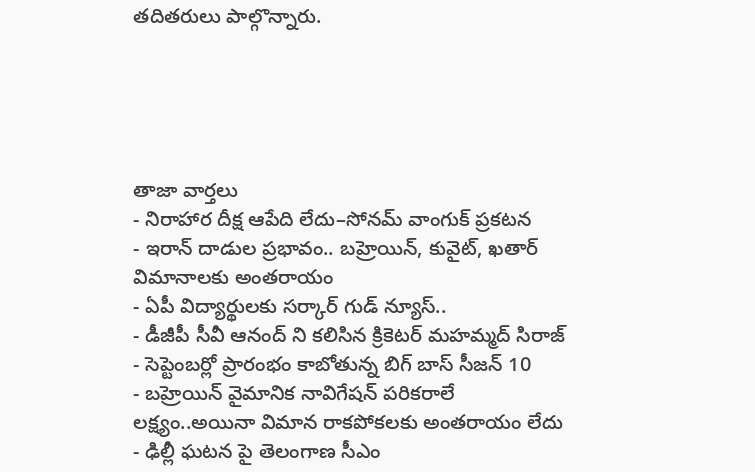తదితరులు పాల్గొన్నారు.





తాజా వార్తలు
- నిరాహార దీక్ష ఆపేది లేదు–సోనమ్ వాంగుక్ ప్రకటన
- ఇరాన్ దాడుల ప్రభావం.. బహ్రెయిన్, కువైట్, ఖతార్ విమానాలకు అంతరాయం
- ఏపీ విద్యార్థులకు సర్కార్ గుడ్ న్యూస్..
- డీజీపీ సీవీ ఆనంద్ ని కలిసిన క్రికెటర్ మహమ్మద్ సిరాజ్
- సెప్టెంబర్లో ప్రారంభం కాబోతున్న బిగ్ బాస్ సీజన్ 10
- బహ్రెయిన్ వైమానిక నావిగేషన్ పరికరాలే లక్ష్యం..అయినా విమాన రాకపోకలకు అంతరాయం లేదు
- ఢిల్లీ ఘటన పై తెలంగాణ సీఎం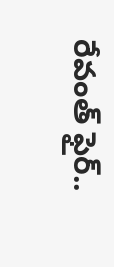రేవంత్ ఫైర్..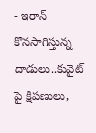- ఇరాన్ కొనసాగిస్తున్న దాడులు..కువైట్ పై క్షిపణులు,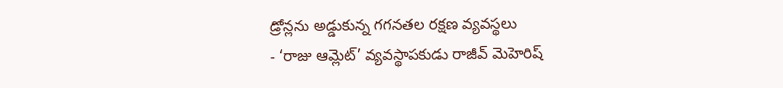డ్రోన్లను అడ్డుకున్న గగనతల రక్షణ వ్యవస్థలు
- ‘రాజు ఆమ్లెట్’ వ్యవస్థాపకుడు రాజీవ్ మెహెరిష్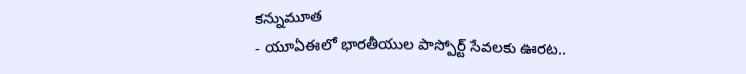కన్నుమూత
- యూఏఈలో భారతీయుల పాస్పోర్ట్ సేవలకు ఊరట..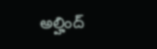అల్హింద్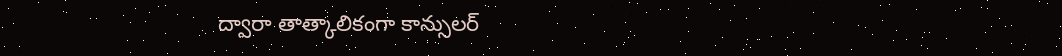ద్వారా తాత్కాలికంగా కాన్సులర్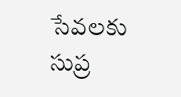సేవలకు సుప్ర